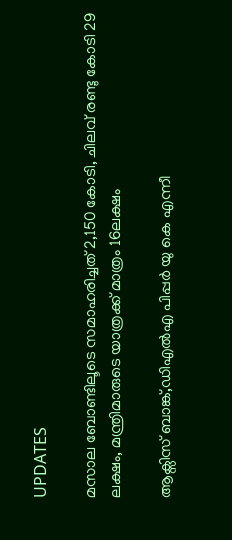UPDATES

മസാല ബോണ്ടിലൂടെ സമാഹരിച്ചത് 2,150 കോടി, ചിലവ് രണ്ടു കോടി 29 ലക്ഷം, മന്ത്രിമാരുടെ യാത്രക്ക് മാത്രം 16ലക്ഷം

ആക്സിസ് ബാങ്ക്,ഡിഎല്‍എ പിപ്പര്‍ യു കെ എന്നീ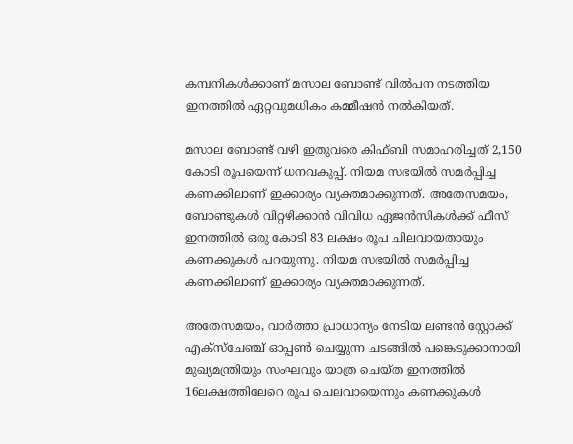കമ്പനികള്‍ക്കാണ് മസാല ബോണ്ട് വില്‍പന നടത്തിയ ഇനത്തില്‍ ഏറ്റവുമധികം കമ്മീഷന്‍ നല്‍കിയത്.

മസാല ബോണ്ട് വഴി ഇതുവരെ കിഫ്ബി സമാഹരിച്ചത് 2,150 കോടി രൂപയെന്ന് ധനവകുപ്പ്. നിയമ സഭയില്‍ സമർപ്പിച്ച കണക്കിലാണ് ഇക്കാര്യം വ്യക്തമാക്കുന്നത്. അതേസമയം, ബോണ്ടുകള്‍ വിറ്റഴിക്കാന്‍ വിവിധ ഏജന്‍സികള്‍ക്ക് ഫീസ് ഇനത്തില്‍ ഒരു കോടി 83 ലക്ഷം രൂപ ചിലവായതായും കണക്കുകൾ പറയുന്നു. നിയമ സഭയില്‍ സമർപ്പിച്ച കണക്കിലാണ് ഇക്കാര്യം വ്യക്തമാക്കുന്നത്.

അതേസമയം, വാര്‍ത്താ പ്രാധാന്യം നേടിയ ലണ്ടന്‍ സ്റ്റോക്ക് എക്സ്ചേഞ്ച് ഓപ്പണ്‍ ചെയ്യുന്ന ചടങ്ങില്‍ പങ്കെടുക്കാനായി മുഖ്യമന്ത്രിയും സംഘവും യാത്ര ചെയ്ത ഇനത്തില്‍ 16ലക്ഷത്തിലേറെ രൂപ ചെലവായെന്നും കണക്കുകൾ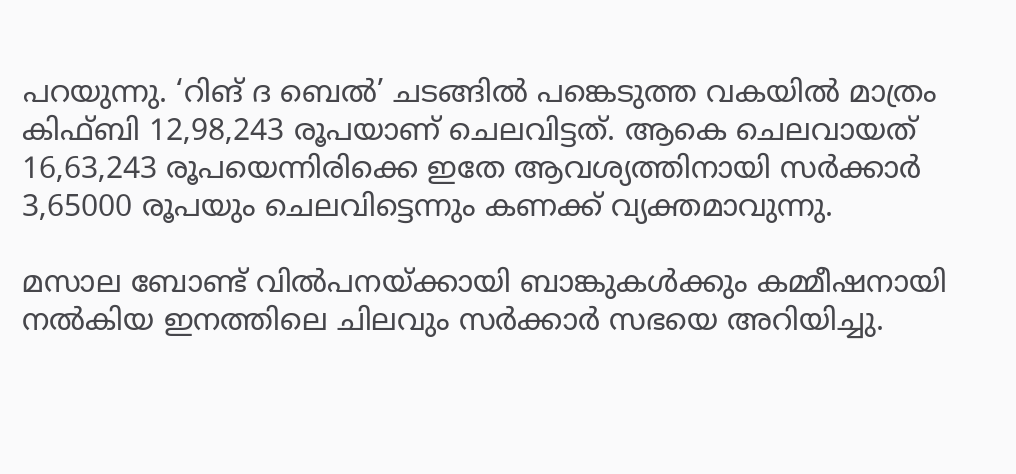പറയുന്നു. ‘റിങ് ദ ബെല്‍’ ചടങ്ങിൽ പങ്കെടുത്ത വകയിൽ മാത്രം കിഫ്ബി 12,98,243 രൂപയാണ് ചെലവിട്ടത്. ആകെ ചെലവായത് 16,63,243 രൂപയെന്നിരിക്കെ ഇതേ ആവശ്യത്തിനായി സര്‍ക്കാര്‍ 3,65000 രൂപയും ചെലവിട്ടെന്നും കണക്ക് വ്യക്തമാവുന്നു.

മസാല ബോണ്ട് വില്‍പനയ്ക്കായി ബാങ്കുകള്‍ക്കും കമ്മീഷനായി നൽകിയ ഇനത്തിലെ ചിലവും സർക്കാർ സഭയെ അറിയിച്ചു.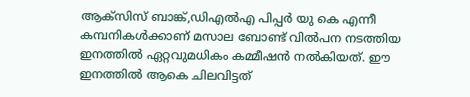ആക്സിസ് ബാങ്ക്,ഡിഎല്‍എ പിപ്പര്‍ യു കെ എന്നീ കമ്പനികള്‍ക്കാണ് മസാല ബോണ്ട് വില്‍പന നടത്തിയ ഇനത്തില്‍ ഏറ്റവുമധികം കമ്മീഷന്‍ നല്‍കിയത്. ഈ ഇനത്തില്‍ ആകെ ചിലവിട്ടത്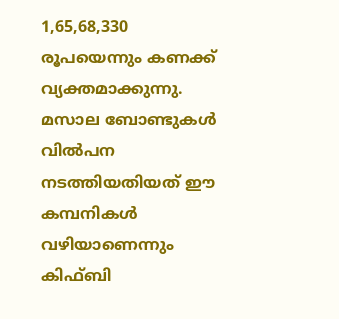1,65,68,330 രൂപയെന്നും കണക്ക് വ്യക്തമാക്കുന്നു. മസാല ബോണ്ടുകള്‍ വില്‍പന നടത്തിയതിയത് ഈ കമ്പനികൾ വഴിയാണെന്നും കിഫ്ബി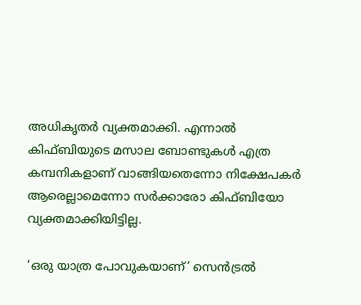അധികൃതര്‍ വ്യക്തമാക്കി. എന്നാൽ കിഫ്ബിയുടെ മസാല ബോണ്ടുകള്‍ എത്ര കമ്പനികളാണ് വാങ്ങിയതെന്നോ നിക്ഷേപകര്‍ ആരെല്ലാമെന്നോ സര്‍ക്കാരോ കിഫ്ബിയോ വ്യക്തമാക്കിയിട്ടില്ല.

‘ഒരു യാത്ര പോവുകയാണ്’ സെന്‍ട്രല്‍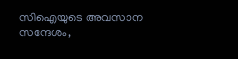സിഐയുടെ അവസാന സന്ദേശം,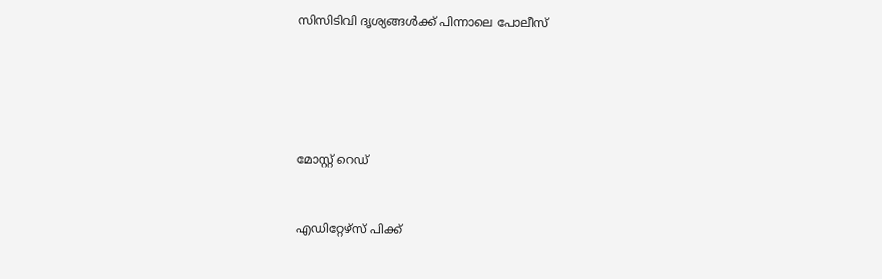സിസിടിവി ദൃശ്യങ്ങൾക്ക് പിന്നാലെ പോലീസ്





മോസ്റ്റ് റെഡ്


എഡിറ്റേഴ്സ് പിക്ക്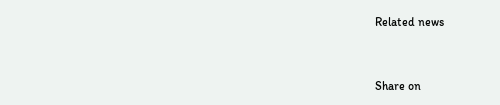Related news


Share on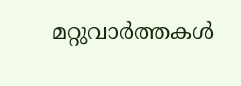മറ്റുവാര്‍ത്തകള്‍